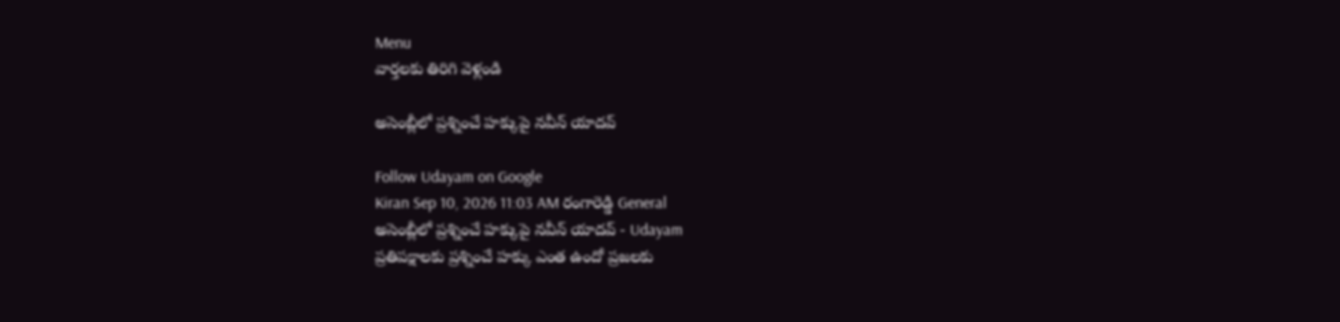Menu
వార్తలకు తిరిగి వెళ్లండి

అసెంబ్లీలో ప్రశ్నించే హక్కుపై నవీన్‌ యాదవ్‌

Follow Udayam on Google
Kiran Sep 10, 2026 11:03 AM రంగారెడ్డి General
అసెంబ్లీలో ప్రశ్నించే హక్కుపై నవీన్‌ యాదవ్‌ - Udayam
ప్రతిపక్షాలకు ప్రశ్నించే హక్కు ఎంత ఉందో ప్రజలకు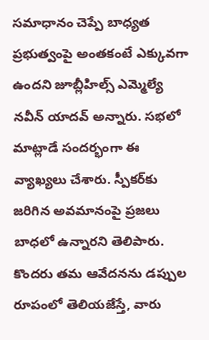సమాధానం చెప్పే బాధ్యత ప్రభుత్వంపై అంతకంటే ఎక్కువగా ఉందని జూబ్లీహిల్స్‌ ఎమ్మెల్యే నవీన్‌ యాదవ్‌ అన్నారు. సభలో మాట్లాడే సందర్భంగా ఈ వ్యాఖ్యలు చేశారు. స్పీకర్‌కు జరిగిన అవమానంపై ప్రజలు బాధలో ఉన్నారని తెలిపారు. కొందరు తమ ఆవేదనను డప్పుల రూపంలో తెలియజేస్తే, వారు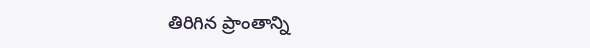తిరిగిన ప్రాంతాన్ని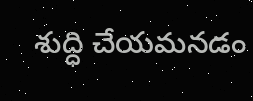శుద్ధి చేయమనడం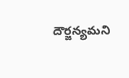దౌర్జన్యమని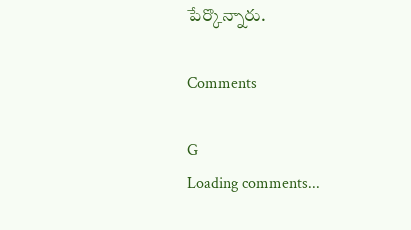పేర్కొన్నారు.

Comments

G
Loading comments...